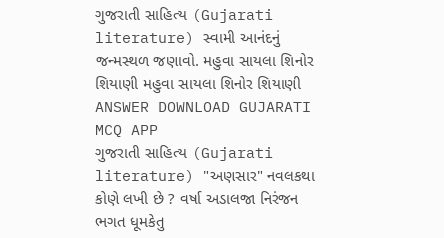ગુજરાતી સાહિત્ય (Gujarati literature) સ્વામી આનંદનું જન્મસ્થળ જણાવો. મહુવા સાયલા શિનોર શિયાણી મહુવા સાયલા શિનોર શિયાણી ANSWER DOWNLOAD GUJARATI MCQ APP
ગુજરાતી સાહિત્ય (Gujarati literature) "અણસાર" નવલકથા કોણે લખી છે ? વર્ષા અડાલજા નિરંજન ભગત ધૂમકેતુ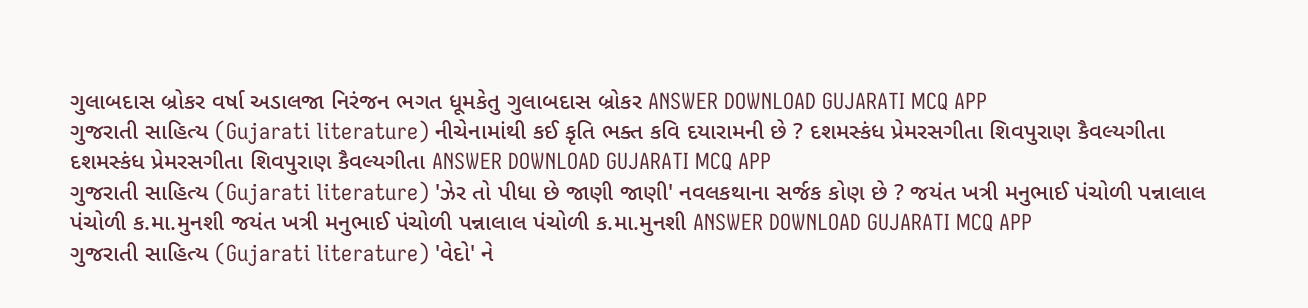ગુલાબદાસ બ્રોકર વર્ષા અડાલજા નિરંજન ભગત ધૂમકેતુ ગુલાબદાસ બ્રોકર ANSWER DOWNLOAD GUJARATI MCQ APP
ગુજરાતી સાહિત્ય (Gujarati literature) નીચેનામાંથી કઈ કૃતિ ભક્ત કવિ દયારામની છે ? દશમસ્કંધ પ્રેમરસગીતા શિવપુરાણ કૈવલ્યગીતા દશમસ્કંધ પ્રેમરસગીતા શિવપુરાણ કૈવલ્યગીતા ANSWER DOWNLOAD GUJARATI MCQ APP
ગુજરાતી સાહિત્ય (Gujarati literature) 'ઝેર તો પીધા છે જાણી જાણી' નવલકથાના સર્જક કોણ છે ? જયંત ખત્રી મનુભાઈ પંચોળી પન્નાલાલ પંચોળી ક.મા.મુનશી જયંત ખત્રી મનુભાઈ પંચોળી પન્નાલાલ પંચોળી ક.મા.મુનશી ANSWER DOWNLOAD GUJARATI MCQ APP
ગુજરાતી સાહિત્ય (Gujarati literature) 'વેદો' ને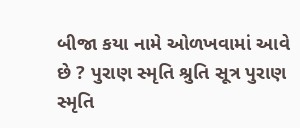બીજા કયા નામે ઓળખવામાં આવે છે ? પુરાણ સ્મૃતિ શ્રુતિ સૂત્ર પુરાણ સ્મૃતિ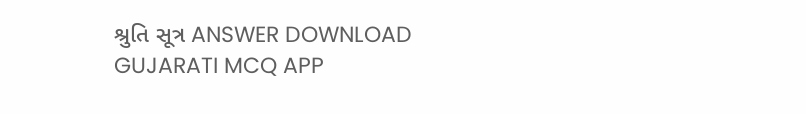શ્રુતિ સૂત્ર ANSWER DOWNLOAD GUJARATI MCQ APP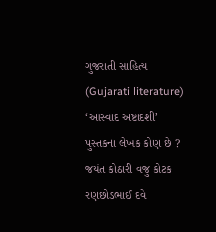ગુજરાતી સાહિત્ય (Gujarati literature) ‘આસ્વાદ અષ્ટાદશી’ પુસ્તકના લેખક કોણ છે ? જયંત કોઠારી વજુ કોટક રણછોડભાઈ દવે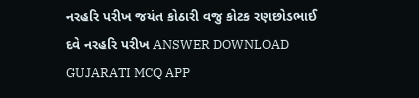નરહરિ પરીખ જયંત કોઠારી વજુ કોટક રણછોડભાઈ દવે નરહરિ પરીખ ANSWER DOWNLOAD GUJARATI MCQ APP